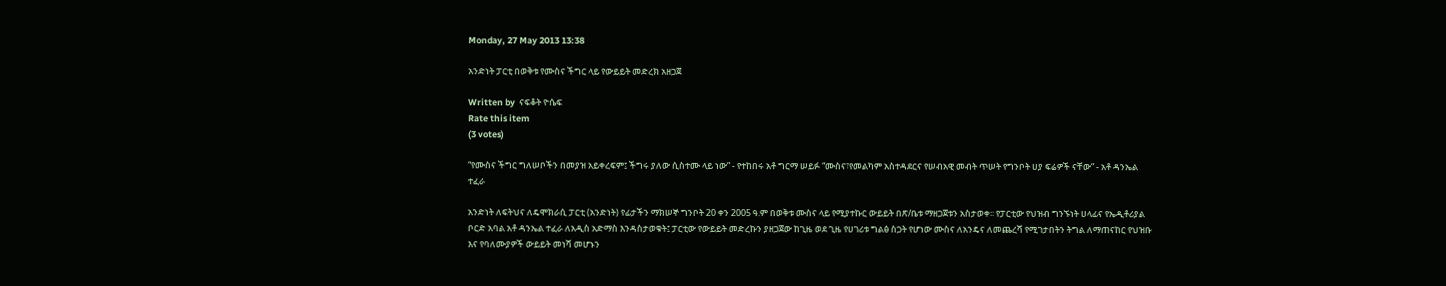Monday, 27 May 2013 13:38

አንድነት ፓርቲ በወቅቱ የሙስና ችግር ላይ የውይይት መድረክ አዘጋጀ

Written by  ናፍቆት ዮሴፍ
Rate this item
(3 votes)

“የሙስና ችግር ግለሠቦችን በመያዝ አይቀረፍም፤ ችግሩ ያለው ሲስተሙ ላይ ነው” - የተከበሩ አቶ ግርማ ሠይፉ “ሙስና፣የመልካም አስተዳደርና የሠብአዊ መብት ጥሠት የግንቦት ሀያ ፍሬዎች ናቸው” - አቶ ዳንኤል ተፈራ

አንድነት ለፍትህና ለዴሞክራሲ ፓርቲ (አንድነት) የፊታችን ማክሠኞ ግንቦት 20 ቀን 2005 ዓ.ም በወቅቱ ሙስና ላይ የሚያተኩር ውይይት በጽ/ቤቱ ማዘጋጀቱን አስታወቀ፡፡ የፓርቲው የህዝብ ግንኙነት ሀላፊና የኤዲቶሪያል ቦርድ አባል አቶ ዳንኤል ተፈራ ለአዲስ አድማስ እንዳስታወቁት፤ ፓርቲው የውይይት መድረኩን ያዘጋጀው ከጊዜ ወደ ጊዜ የሀገሪቱ ግልፅ ስጋት የሆነው ሙስና ለአንዴና ለመጨረሻ የሚገታበትን ትግል ለማጠናከር የህዝቡ እና የባለሙያዎች ውይይት መነሻ መሆኑን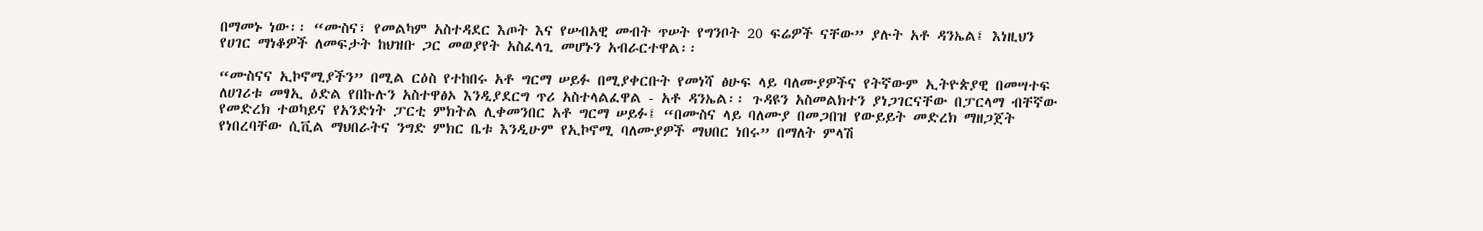በማመኑ ነው፡፡ “ሙስና፣ የመልካም አስተዳደር እጦት እና የሠብአዊ መብት ጥሠት የግንቦት 20 ፍሬዎች ናቸው” ያሉት አቶ ዳንኤል፤ እነዚህን የሀገር ማነቆዎች ለመፍታት ከህዝቡ ጋር መወያየት አስፈላጊ መሆኑን አብራርተዋል፡፡

“ሙስናና ኢኮኖሚያችን” በሚል ርዕስ የተከበሩ አቶ ግርማ ሠይፉ በሚያቀርቡት የመነሻ ፅሁፍ ላይ ባለሙያዎችና የትኛውም ኢትዮጵያዊ በመሣተፍ ለሀገሪቱ መፃኢ ዕድል የበኩሉን አስተዋፅኦ እንዲያደርግ ጥሪ አስተላልፈዋል - አቶ ዳንኤል፡፡ ጉዳዩን አስመልክተን ያነጋገርናቸው በፓርላማ ብቸኛው የመድረክ ተወካይና የአንድነት ፓርቲ ምክትል ሊቀመንበር አቶ ግርማ ሠይፉ፤ “በሙስና ላይ ባለሙያ በመጋበዝ የውይይት መድረክ ማዘጋጀት የነበረባቸው ሲቪል ማህበራትና ንግድ ምክር ቤቱ እንዲሁም የኢኮኖሚ ባለሙያዎች ማህበር ነበሩ” በማለት ምላሽ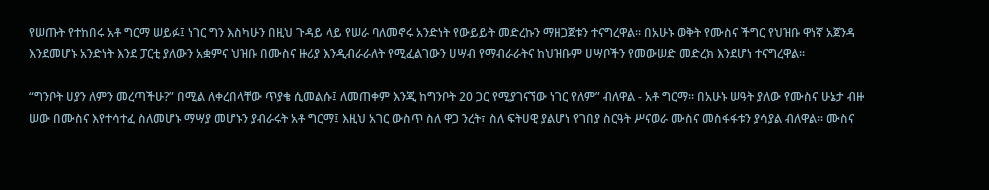የሠጡት የተከበሩ አቶ ግርማ ሠይፉ፤ ነገር ግን እስካሁን በዚህ ጉዳይ ላይ የሠራ ባለመኖሩ አንድነት የውይይት መድረኩን ማዘጋጀቱን ተናግረዋል፡፡ በአሁኑ ወቅት የሙስና ችግር የህዝቡ ዋነኛ አጀንዳ እንደመሆኑ አንድነት እንደ ፓርቲ ያለውን አቋምና ህዝቡ በሙስና ዙሪያ እንዲብራራለት የሚፈልገውን ሀሣብ የማብራራትና ከህዝቡም ሀሣቦችን የመውሠድ መድረክ እንደሆነ ተናግረዋል፡፡

“ግንቦት ሀያን ለምን መረጣችሁ?” በሚል ለቀረበላቸው ጥያቄ ሲመልሱ፤ ለመጠቀም እንጂ ከግንቦት 20 ጋር የሚያገናኘው ነገር የለም” ብለዋል - አቶ ግርማ፡፡ በአሁኑ ሠዓት ያለው የሙስና ሁኔታ ብዙ ሠው በሙስና እየተሳተፈ ስለመሆኑ ማሣያ መሆኑን ያብራሩት አቶ ግርማ፤ እዚህ አገር ውስጥ ስለ ዋጋ ንረት፣ ስለ ፍትሀዊ ያልሆነ የገበያ ስርዓት ሥናወራ ሙስና መስፋፋቱን ያሳያል ብለዋል፡፡ ሙስና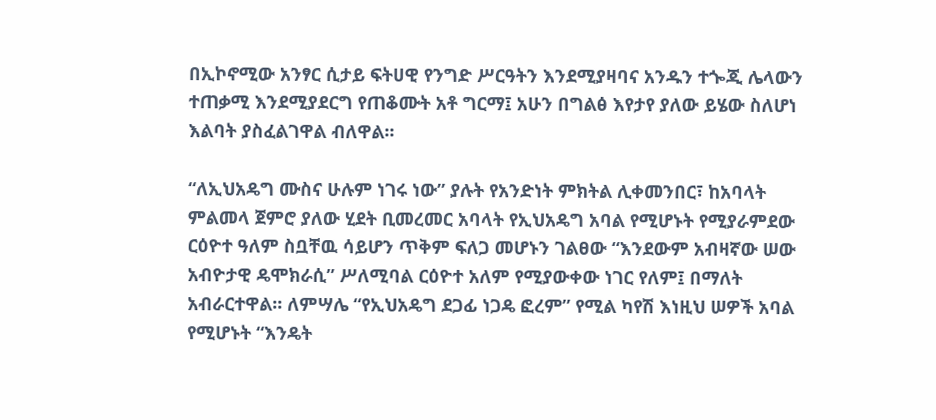በኢኮኖሚው አንፃር ሲታይ ፍትሀዊ የንግድ ሥርዓትን እንደሚያዛባና አንዱን ተጐጂ ሌላውን ተጠቃሚ እንደሚያደርግ የጠቆሙት አቶ ግርማ፤ አሁን በግልፅ እየታየ ያለው ይሄው ስለሆነ እልባት ያስፈልገዋል ብለዋል፡፡

“ለኢህአዴግ ሙስና ሁሉም ነገሩ ነው” ያሉት የአንድነት ምክትል ሊቀመንበር፣ ከአባላት ምልመላ ጀምሮ ያለው ሂደት ቢመረመር አባላት የኢህአዴግ አባል የሚሆኑት የሚያራምደው ርዕዮተ ዓለም ስቧቸዉ ሳይሆን ጥቅም ፍለጋ መሆኑን ገልፀው “እንደውም አብዛኛው ሠው አብዮታዊ ዴሞክራሲ” ሥለሚባል ርዕዮተ አለም የሚያውቀው ነገር የለም፤ በማለት አብራርተዋል፡፡ ለምሣሌ “የኢህአዴግ ደጋፊ ነጋዴ ፎረም” የሚል ካየሽ እነዚህ ሠዎች አባል የሚሆኑት “እንዴት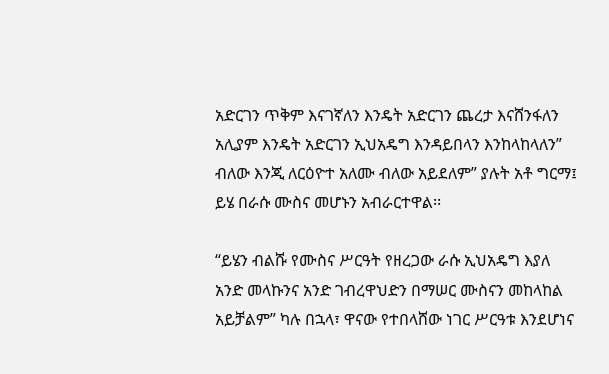አድርገን ጥቅም እናገኛለን እንዴት አድርገን ጨረታ እናሸንፋለን አሊያም እንዴት አድርገን ኢህአዴግ እንዳይበላን እንከላከላለን” ብለው እንጂ ለርዕዮተ አለሙ ብለው አይደለም” ያሉት አቶ ግርማ፤ ይሄ በራሱ ሙስና መሆኑን አብራርተዋል፡፡

“ይሄን ብልሹ የሙስና ሥርዓት የዘረጋው ራሱ ኢህአዴግ እያለ አንድ መላኩንና አንድ ገብረዋህድን በማሠር ሙስናን መከላከል አይቻልም” ካሉ በኋላ፣ ዋናው የተበላሸው ነገር ሥርዓቱ እንደሆነና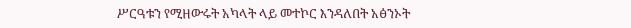ሥርዓቱን የሚዘውሩት አካላት ላይ መተኮር እንዳለበት አፅንኦት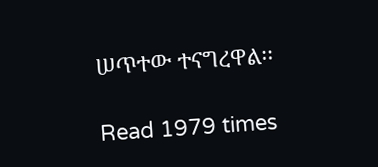ሠጥተው ተናግረዋል፡፡

Read 1979 times